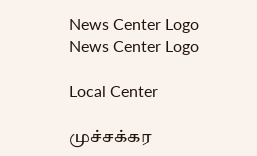News Center Logo
News Center Logo

Local Center

முச்சக்கர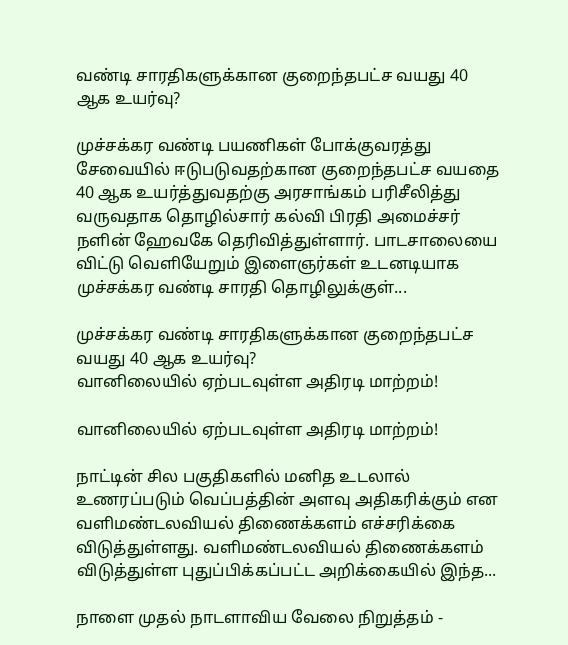வண்டி சாரதிகளுக்கான குறைந்தபட்ச வயது 40 ஆக உயர்வு?

முச்சக்கர வண்டி பயணிகள் போக்குவரத்து சேவையில் ஈடுபடுவதற்கான குறைந்தபட்ச வயதை 40 ஆக உயர்த்துவதற்கு அரசாங்கம் பரிசீலித்து வருவதாக தொழில்சார் கல்வி பிரதி அமைச்சர் நளின் ஹேவகே தெரிவித்துள்ளார். பாடசாலையை விட்டு வெளியேறும் இளைஞர்கள் உடனடியாக முச்சக்கர வண்டி சாரதி தொழிலுக்குள்...

முச்சக்கர வண்டி சாரதிகளுக்கான குறைந்தபட்ச வயது 40 ஆக உயர்வு?
வானிலையில் ஏற்படவுள்ள அதிரடி மாற்றம்!

வானிலையில் ஏற்படவுள்ள அதிரடி மாற்றம்!

நாட்டின் சில பகுதிகளில் மனித உடலால் உணரப்படும் வெப்பத்தின் அளவு அதிகரிக்கும் என வளிமண்டலவியல் திணைக்களம் எச்சரிக்கை விடுத்துள்ளது. வளிமண்டலவியல் திணைக்களம் விடுத்துள்ள புதுப்பிக்கப்பட்ட அறிக்கையில் இந்த...

நாளை முதல் நாடளாவிய வேலை நிறுத்தம் -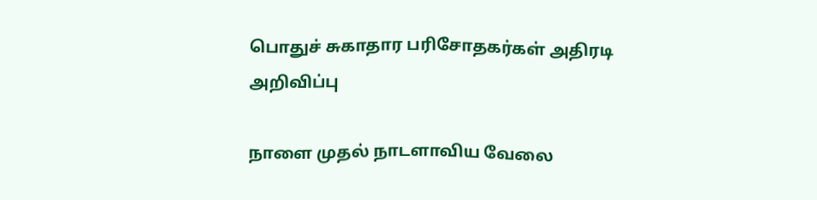பொதுச் சுகாதார பரிசோதகர்கள் அதிரடி அறிவிப்பு

நாளை முதல் நாடளாவிய வேலை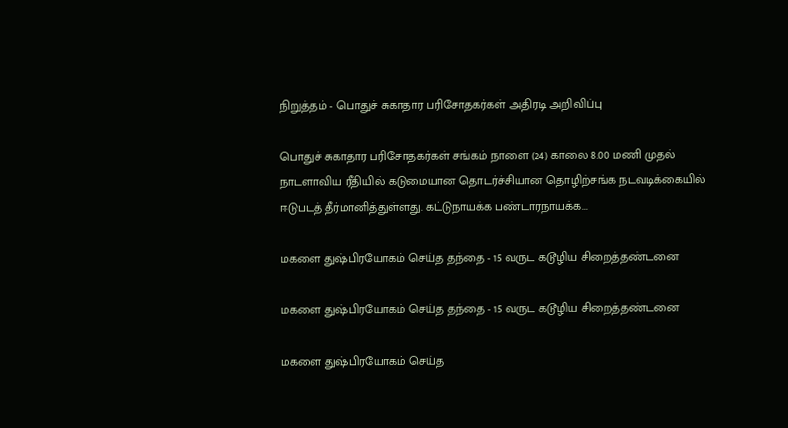நிறுத்தம் - பொதுச் சுகாதார பரிசோதகர்கள் அதிரடி அறிவிப்பு

பொதுச் சுகாதார பரிசோதகர்கள் சங்கம் நாளை (24) காலை 8.00 மணி முதல் நாடளாவிய ரீதியில் கடுமையான தொடர்ச்சியான தொழிற்சங்க நடவடிக்கையில் ஈடுபடத் தீர்மானித்துள்ளது. கட்டுநாயக்க பண்டாரநாயக்க...

மகளை துஷ்பிரயோகம் செய்த தந்தை - 15 வருட கடூழிய சிறைத்தண்டனை

மகளை துஷ்பிரயோகம் செய்த தந்தை - 15 வருட கடூழிய சிறைத்தண்டனை

மகளை துஷ்பிரயோகம் செய்த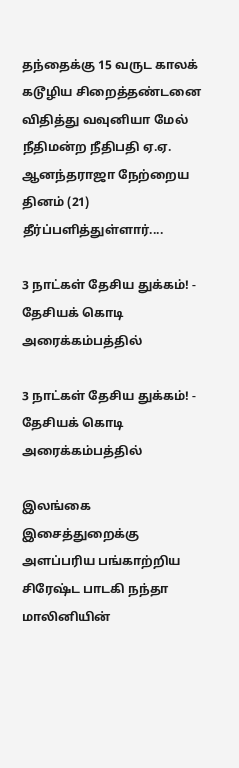தந்தைக்கு 15 வருட காலக் கடூழிய சிறைத்தண்டனை விதித்து வவுனியா மேல் நீதிமன்ற நீதிபதி ஏ.ஏ. ஆனந்தராஜா நேற்றைய தினம் (21) தீர்ப்பளித்துள்ளார்....

3 நாட்கள் தேசிய துக்கம்! - தேசியக் கொடி அரைக்கம்பத்தில்

3 நாட்கள் தேசிய துக்கம்! - தேசியக் கொடி அரைக்கம்பத்தில்

இலங்கை இசைத்துறைக்கு அளப்பரிய பங்காற்றிய சிரேஷ்ட பாடகி நந்தா மாலினியின்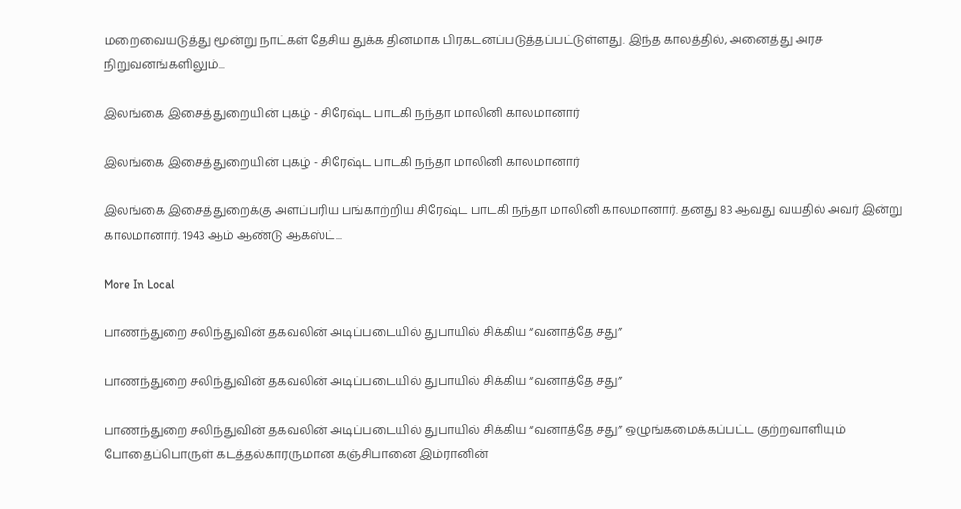மறைவையடுத்து மூன்று நாட்கள் தேசிய துக்க தினமாக பிரகடனப்படுத்தப்பட்டுள்ளது. இந்த காலத்தில், அனைத்து அரச நிறுவனங்களிலும்...

இலங்கை இசைத்துறையின் புகழ் - சிரேஷ்ட பாடகி நந்தா மாலினி காலமானார்

இலங்கை இசைத்துறையின் புகழ் - சிரேஷ்ட பாடகி நந்தா மாலினி காலமானார்

இலங்கை இசைத்துறைக்கு அளப்பரிய பங்காற்றிய சிரேஷ்ட பாடகி நந்தா மாலினி காலமானார். தனது 83 ஆவது வயதில் அவர் இன்று காலமானார். 1943 ஆம் ஆண்டு ஆகஸ்ட்...

More In Local

பாணந்துறை சலிந்துவின் தகவலின் அடிப்படையில் துபாயில் சிக்கிய “வனாத்தே சது”

பாணந்துறை சலிந்துவின் தகவலின் அடிப்படையில் துபாயில் சிக்கிய “வனாத்தே சது”

பாணந்துறை சலிந்துவின் தகவலின் அடிப்படையில் துபாயில் சிக்கிய “வனாத்தே சது” ஒழுங்கமைக்கப்பட்ட குற்றவாளியும் போதைப்பொருள் கடத்தல்காரருமான கஞ்சிபானை இம்ரானின்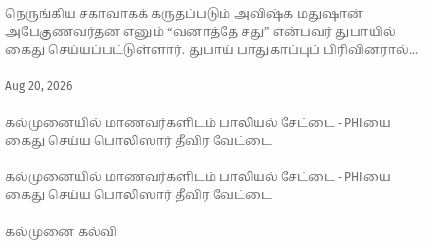நெருங்கிய சகாவாகக் கருதப்படும் அவிஷ்க மதுஷான் அபேகுணவர்தன எனும் “வனாத்தே சது” என்பவர் துபாயில் கைது செய்யப்பட்டுள்ளார். துபாய் பாதுகாப்புப் பிரிவினரால்...

Aug 20, 2026

கல்முனையில் மாணவர்களிடம் பாலியல் சேட்டை - PHIயை கைது செய்ய பொலிஸார் தீவிர வேட்டை

கல்முனையில் மாணவர்களிடம் பாலியல் சேட்டை - PHIயை கைது செய்ய பொலிஸார் தீவிர வேட்டை

கல்முனை கல்வி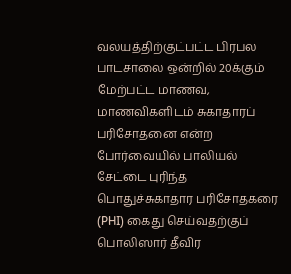வலயத்திற்குட்பட்ட பிரபல பாடசாலை ஒன்றில் 20க்கும் மேற்பட்ட மாணவ, மாணவிகளிடம் சுகாதாரப் பரிசோதனை என்ற போர்வையில் பாலியல் சேட்டை புரிந்த பொதுச்சுகாதார பரிசோதகரை (PHI) கைது செய்வதற்குப் பொலிஸார் தீவிர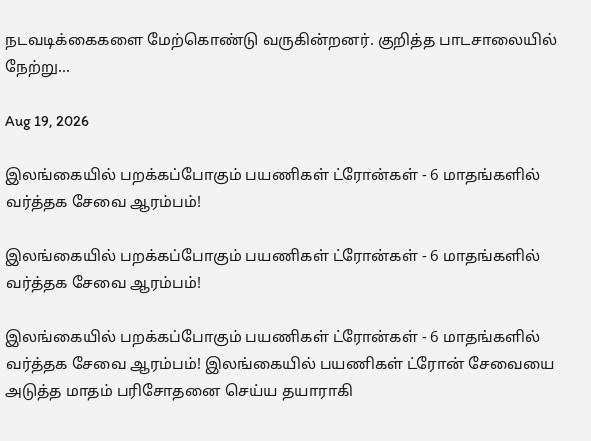நடவடிக்கைகளை மேற்கொண்டு வருகின்றனர். குறித்த பாடசாலையில் நேற்று...

Aug 19, 2026

இலங்கையில் பறக்கப்போகும் பயணிகள் ட்ரோன்கள் - 6 மாதங்களில் வர்த்தக சேவை ஆரம்பம்!

இலங்கையில் பறக்கப்போகும் பயணிகள் ட்ரோன்கள் - 6 மாதங்களில் வர்த்தக சேவை ஆரம்பம்!

இலங்கையில் பறக்கப்போகும் பயணிகள் ட்ரோன்கள் - 6 மாதங்களில் வர்த்தக சேவை ஆரம்பம்! இலங்கையில் பயணிகள் ட்ரோன் சேவையை அடுத்த மாதம் பரிசோதனை செய்ய தயாராகி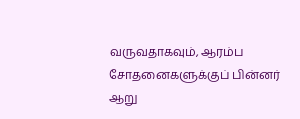வருவதாகவும், ஆரம்ப சோதனைகளுக்குப் பின்னர் ஆறு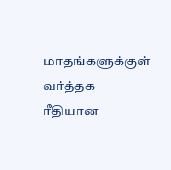மாதங்களுக்குள் வர்த்தக ரீதியான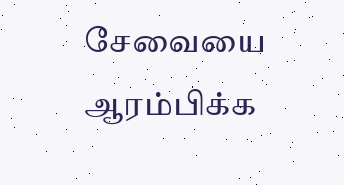சேவையை ஆரம்பிக்க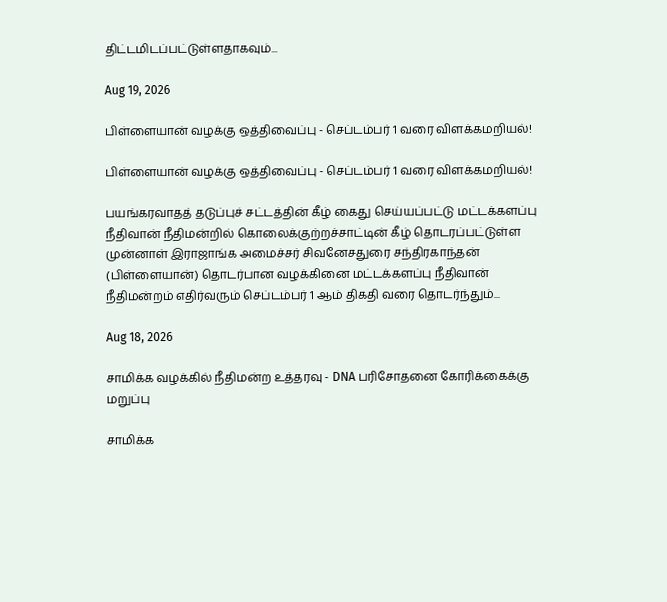திட்டமிடப்பட்டுள்ளதாகவும்...

Aug 19, 2026

பிள்ளையான் வழக்கு ஒத்திவைப்பு - செப்டம்பர் 1 வரை விளக்கமறியல்!

பிள்ளையான் வழக்கு ஒத்திவைப்பு - செப்டம்பர் 1 வரை விளக்கமறியல்!

பயங்கரவாதத் தடுப்புச் சட்டத்தின் கீழ் கைது செய்யப்பட்டு மட்டக்களப்பு நீதிவான் நீதிமன்றில் கொலைக்குற்றச்சாட்டின் கீழ் தொடரப்பட்டுள்ள முன்னாள் இராஜாங்க அமைச்சர் சிவனேசதுரை சந்திரகாந்தன் (பிள்ளையான்) தொடர்பான வழக்கினை மட்டக்களப்பு நீதிவான் நீதிமன்றம் எதிர்வரும் செப்டம்பர் 1 ஆம் திகதி வரை தொடர்ந்தும்...

Aug 18, 2026

சாமிக்க வழக்கில் நீதிமன்ற உத்தரவு - DNA பரிசோதனை கோரிக்கைக்கு மறுப்பு

சாமிக்க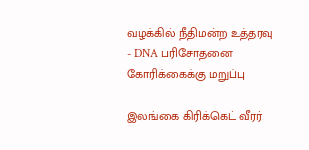வழக்கில் நீதிமன்ற உத்தரவு - DNA பரிசோதனை கோரிக்கைக்கு மறுப்பு

இலங்கை கிரிக்கெட் வீரர்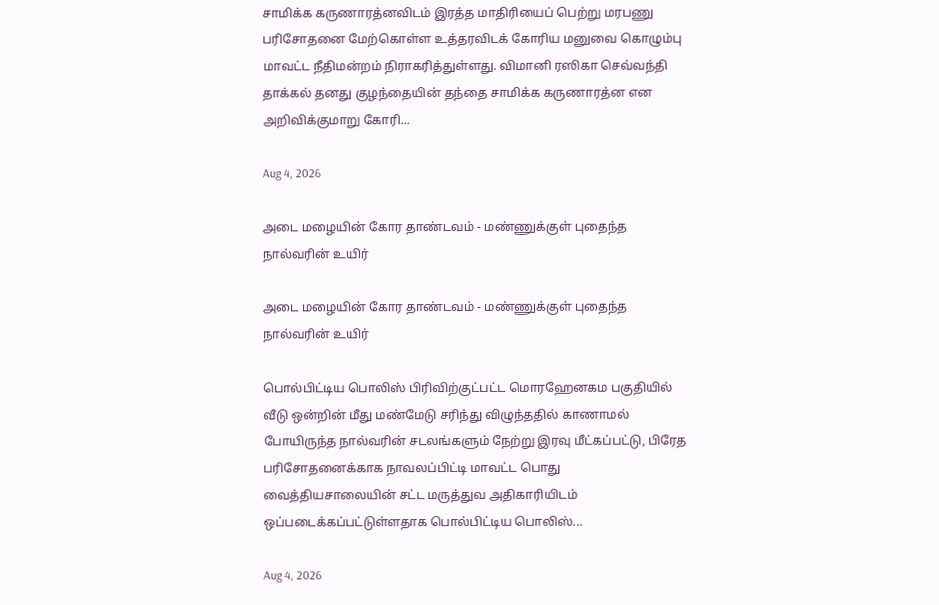சாமிக்க கருணாரத்னவிடம் இரத்த மாதிரியைப் பெற்று மரபணு பரிசோதனை மேற்கொள்ள உத்தரவிடக் கோரிய மனுவை கொழும்பு மாவட்ட நீதிமன்றம் நிராகரித்துள்ளது. விமானி ரஸிகா செவ்வந்தி தாக்கல் தனது குழந்தையின் தந்தை சாமிக்க கருணாரத்ன என அறிவிக்குமாறு கோரி...

Aug 4, 2026

அடை மழையின் கோர தாண்டவம் - மண்ணுக்குள் புதைந்த நால்வரின் உயிர்

அடை மழையின் கோர தாண்டவம் - மண்ணுக்குள் புதைந்த நால்வரின் உயிர்

பொல்பிட்டிய பொலிஸ் பிரிவிற்குட்பட்ட மொரஹேனகம பகுதியில் வீடு ஒன்றின் மீது மண்மேடு சரிந்து விழுந்ததில் காணாமல் போயிருந்த நால்வரின் சடலங்களும் நேற்று இரவு மீட்கப்பட்டு, பிரேத பரிசோதனைக்காக நாவலப்பிட்டி மாவட்ட பொது வைத்தியசாலையின் சட்ட மருத்துவ அதிகாரியிடம் ஒப்படைக்கப்பட்டுள்ளதாக பொல்பிட்டிய பொலிஸ்...

Aug 4, 2026